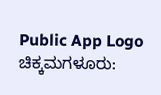Public App Logo
ಚಿಕ್ಕಮಗಳೂರು: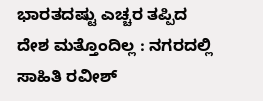ಭಾರತದಷ್ಟು ಎಚ್ಚರ ತಪ್ಪಿದ ದೇಶ ಮತ್ತೊಂದಿಲ್ಲ : ನಗರದಲ್ಲಿ‌ ಸಾಹಿತಿ ರವೀಶ್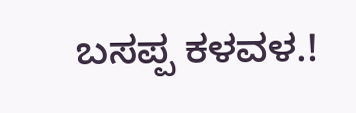ಬಸಪ್ಪ ಕಳವಳ.!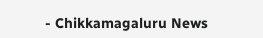- Chikkamagaluru News